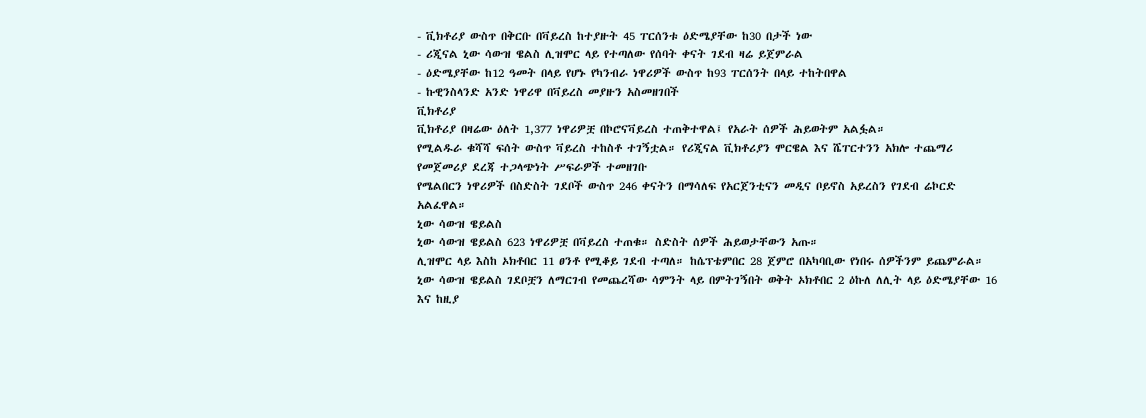- ቪክቶሪያ ውስጥ በቅርቡ በቫይረስ ከተያዙት 45 ፐርሰንቱ ዕድሜያቸው ከ30 በታች ነው
- ሪጂናል ኒው ሳውዝ ዌልስ ሊዝሞር ላይ የተጣለው የሰባት ቀናት ገደብ ዛሬ ይጀምራል
- ዕድሜያቸው ከ12 ዓመት በላይ የሆኑ የካንብራ ነዋሪዎች ውስጥ ከ93 ፐርሰንት በላይ ተከትበዋል
- ኩዊንስላንድ አንድ ነዋሪዋ በቫይረስ መያዙን አስመዘገበች
ቪክቶሪያ
ቪክቶሪያ በዛሬው ዕለት 1,377 ነዋሪዎቿ በኮሮናቫይረስ ተጠቅተዋል፤ የአራት ሰዎች ሕይወትም አልፏል።
የሚልዱራ ቁሻሻ ፍሰት ውስጥ ቫይረስ ተከስቶ ተገኝቷል። የሪጂናል ቪክቶሪያን ሞርዌል እና ሼፐርተንን አክሎ ተጨማሪ የመጀመሪያ ደረጃ ተጋላጭነት ሥፍራዎች ተመዘገቡ
የሜልበርን ነዋሪዎች በስድስት ገደቦች ውስጥ 246 ቀናትን በማሳለፍ የአርጀንቲናን መዲና ቦይኖስ አይረስን የገደብ ሬኮርድ አልፈዋል።
ኒው ሳውዝ ዌይልስ
ኒው ሳውዝ ዌይልስ 623 ነዋሪዎቿ በቫይረስ ተጠቁ። ስድስት ሰዎች ሕይወታቸውን አጡ።
ሊዝሞር ላይ እስከ ኦክቶበር 11 ፀንቶ የሚቆይ ገደብ ተጣለ። ከሴፕቴምበር 28 ጀምሮ በአካባቢው የነበሩ ሰዎችንም ይጨምራል።
ኒው ሳውዝ ዌይልስ ገደቦቿን ለማርገብ የመጨረሻው ሳምንት ላይ በምትገኝበት ወቅት ኦክቶበር 2 ዕኩለ ለሊት ላይ ዕድሜያቸው 16 እና ከዚያ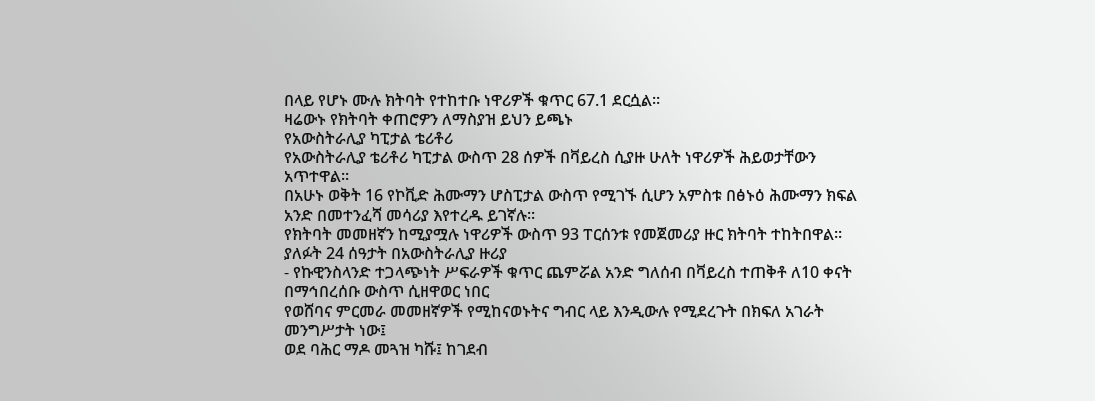በላይ የሆኑ ሙሉ ክትባት የተከተቡ ነዋሪዎች ቁጥር 67.1 ደርሷል።
ዛሬውኑ የክትባት ቀጠሮዎን ለማስያዝ ይህን ይጫኑ
የአውስትራሊያ ካፒታል ቴሪቶሪ
የአውስትራሊያ ቴሪቶሪ ካፒታል ውስጥ 28 ሰዎች በቫይረስ ሲያዙ ሁለት ነዋሪዎች ሕይወታቸውን አጥተዋል።
በአሁኑ ወቅት 16 የኮቪድ ሕሙማን ሆስፒታል ውስጥ የሚገኙ ሲሆን አምስቱ በፅኑዕ ሕሙማን ክፍል አንድ በመተንፈሻ መሳሪያ እየተረዱ ይገኛሉ።
የክትባት መመዘኛን ከሚያሟሉ ነዋሪዎች ውስጥ 93 ፐርሰንቱ የመጀመሪያ ዙር ክትባት ተከትበዋል።
ያለፉት 24 ሰዓታት በአውስትራሊያ ዙሪያ
- የኩዊንስላንድ ተጋላጭነት ሥፍራዎች ቁጥር ጨምሯል አንድ ግለሰብ በቫይረስ ተጠቅቶ ለ10 ቀናት በማኅበረሰቡ ውስጥ ሲዘዋወር ነበር
የወሸባና ምርመራ መመዘኛዎች የሚከናወኑትና ግብር ላይ እንዲውሉ የሚደረጉት በክፍለ አገራት መንግሥታት ነው፤
ወደ ባሕር ማዶ መጓዝ ካሹ፤ ከገደብ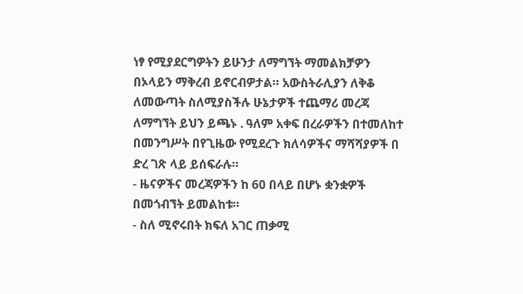ነፃ የሚያደርግዎትን ይሁንታ ለማግኘት ማመልክቻዎን በኦላይን ማቅረብ ይኖርብዎታል። አውስትራሊያን ለቅቆ ለመውጣት ስለሚያስችሉ ሁኔታዎች ተጨማሪ መረጃ ለማግኘት ይህን ይጫኑ . ዓለም አቀፍ በረራዎችን በተመለከተ በመንግሥት በየጊዜው የሚደረጉ ክለሳዎችና ማሻሻያዎች በ ድረ ገጽ ላይ ይሰፍራሉ።
- ዜናዎችና መረጃዎችን ከ 60 በላይ በሆኑ ቋንቋዎች በመጎብኘት ይመልከቱ።
- ስለ ሚኖሩበት ክፍለ አገር ጠቃሚ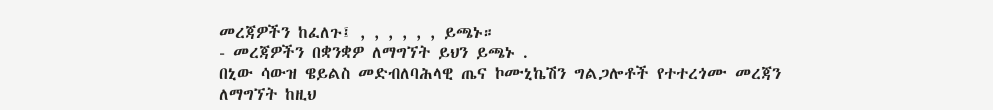መረጃዎችን ከፈለጉ፤ , , , , , , ይጫኑ።
- መረጃዎችን በቋንቋዎ ለማግኘት ይህን ይጫኑ .
በኒው ሳውዝ ዌይልስ መድብለባሕላዊ ጤና ኮሙኒኬሽን ግልጋሎቶች የተተረጎሙ መረጃን ለማግኘት ከዚህ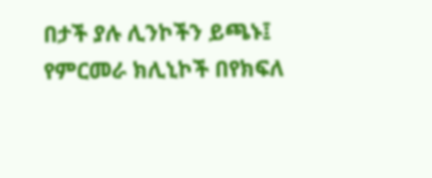በታች ያሉ ሊንኮችን ይጫኑ፤
የምርመራ ክሊኒኮች በየክፍለ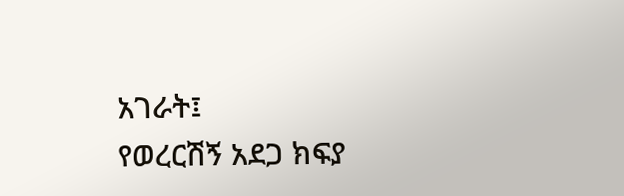አገራት፤
የወረርሽኝ አደጋ ክፍያ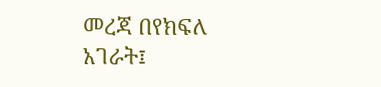መረጃ በየክፍለ አገራት፤